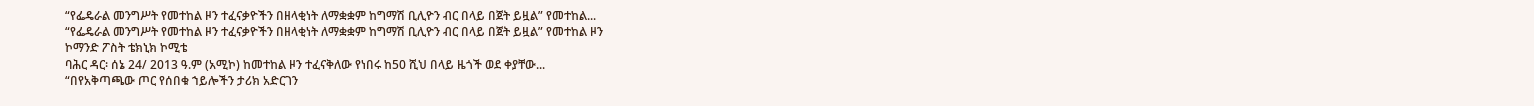“የፌዴራል መንግሥት የመተከል ዞን ተፈናቃዮችን በዘላቂነት ለማቋቋም ከግማሽ ቢሊዮን ብር በላይ በጀት ይዟል” የመተከል...
“የፌዴራል መንግሥት የመተከል ዞን ተፈናቃዮችን በዘላቂነት ለማቋቋም ከግማሽ ቢሊዮን ብር በላይ በጀት ይዟል” የመተከል ዞን
ኮማንድ ፖስት ቴክኒክ ኮሚቴ
ባሕር ዳር፡ ሰኔ 24/ 2013 ዓ.ም (አሚኮ) ከመተከል ዞን ተፈናቅለው የነበሩ ከ50 ሺህ በላይ ዜጎች ወደ ቀያቸው...
“በየአቅጣጫው ጦር የሰበቁ ኀይሎችን ታሪክ አድርገን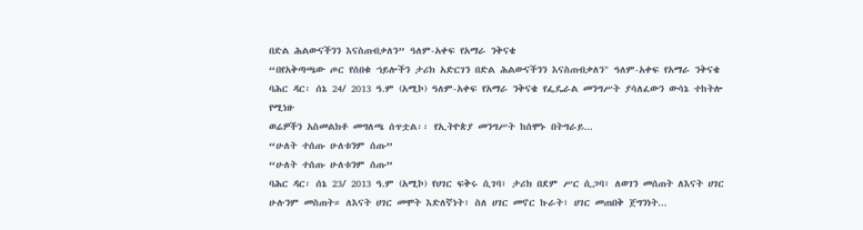በድል ሕልውናችንን እናስጠብቃለን” ዓለም-አቀፍ የአማራ ንቅናቄ
“በየአቅጣጫው ጦር የሰበቁ ኀይሎችን ታሪክ አድርገን በድል ሕልውናችንን እናስጠብቃለን" ዓለም-አቀፍ የአማራ ንቅናቄ
ባሕር ዳር፡ ሰኔ 24/ 2013 ዓ.ም (አሚኮ) ዓለም-አቀፍ የአማራ ንቅናቄ የፌዴራል መንግሥት ያሳለፈውን ውሳኔ ተከትሎ የሚነዙ
ወሬዎችን አስመልክቶ መግለጫ ሰጥቷል፡፡ የኢትዮጵያ መንግሥት ከሰሞኑ በትግራይ...
“ሁለት ተሰጡ ሁለቱንም ሰጡ”
“ሁለት ተሰጡ ሁለቱንም ሰጡ”
ባሕር ዳር፡ ሰኔ 23/ 2013 ዓ.ም (አሚኮ) የሀገር ፍቅሩ ሲገባ፣ ታሪክ በደም ሥር ሲጋባ፣ ለወገን መሰጠት ለእናት ሀገር ሁሉንም መስጠት። ለእናት ሀገር መሞት እድለኛነት፣ ስለ ሀገር መኖር ኩራት፣ ሀገር መጠበቅ ጀግንነት...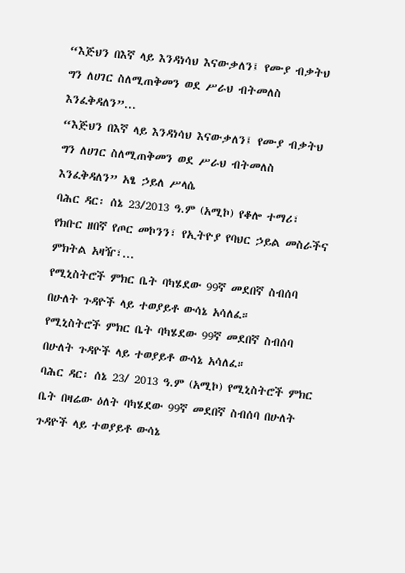“እጅህን በእኛ ላይ እንዳነሳህ እናውቃለን፤ የሙያ ብቃትህ ግን ለሀገር ስለሚጠቅመን ወደ ሥራህ ብትመለስ እንፈቅዳለን”...
“እጅህን በእኛ ላይ እንዳነሳህ እናውቃለን፤ የሙያ ብቃትህ ግን ለሀገር ስለሚጠቅመን ወደ ሥራህ ብትመለስ እንፈቅዳለን” አፄ ኃይለ ሥላሴ
ባሕር ዳር፡ ሰኔ 23/2013 ዓ.ም (አሚኮ) የቆሎ ተማሪ፣ የክቡር ዘበኛ የጦር መኮንን፣ የኢትዮያ የባህር ኃይል መስራችና ምክትል አዛዥ፣...
የሚኒስትሮች ምክር ቤት ባካሄደው 99ኛ መደበኛ ስብሰባ በሁለት ጉዳዮች ላይ ተወያይቶ ውሳኔ አሳለፈ።
የሚኒስትሮች ምክር ቤት ባካሄደው 99ኛ መደበኛ ስብሰባ በሁለት ጉዳዮች ላይ ተወያይቶ ውሳኔ አሳለፈ።
ባሕር ዳር፡ ሰኔ 23/ 2013 ዓ.ም (አሚኮ) የሚኒስትሮች ምክር ቤት በዛሬው ዕለት ባካሄደው 99ኛ መደበኛ ስብሰባ በሁለት ጉዳዮች ላይ ተወያይቶ ውሳኔ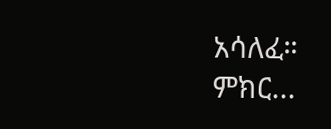አሳለፈ።
ምክር...